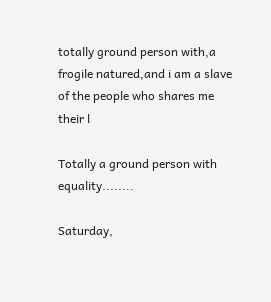totally ground person with,a frogile natured,and i am a slave of the people who shares me their l

Totally a ground person with equality........

Saturday,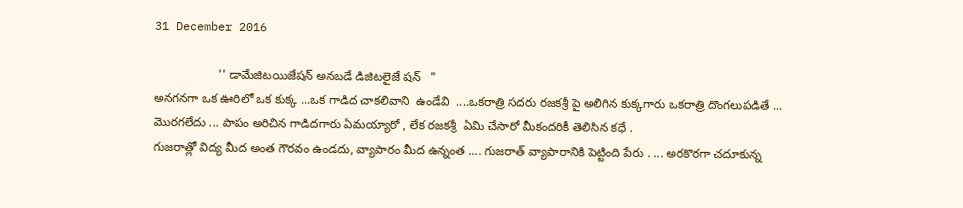31 December 2016

                   '' డామేజిటయిజేషన్ అనబడే డిజిటలైజే షన్   "                                                                                                               అనగనగా ఒక ఊరిలో ఒక కుక్క ...ఒక గాడిద చాకలివాని  ఉండేవి  ....ఒకరాత్రి సదరు రజకశ్రీ పై అలిగిన కుక్కగారు ఒకరాత్రి దొంగలుపడితే ... మొరగలేదు ... పాపం అరిచిన గాడిదగారు ఏమయ్యారో , లేక రజకశ్రీ  ఏమి చేసారో మీకందరికీ తెలిసిన కధే .                                                                                                                                                 గుజరాత్లో విద్య మీద అంత గౌరవం ఉండదు, వ్యాపారం మీద ఉన్నంత .... గుజరాత్ వ్యాపారానికి పెట్టింది పేరు . ... అరకొరగా చదూకున్న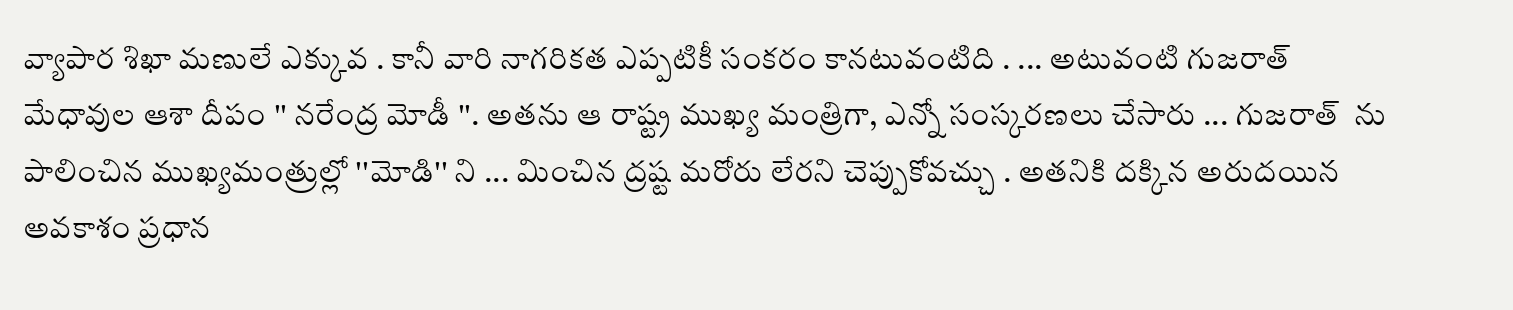వ్యాపార శిఖా మణులే ఎక్కువ . కానీ వారి నాగరికత ఎప్పటికీ సంకరం కానటువంటిది . ... అటువంటి గుజరాత్ మేధావుల ఆశా దీపం '' నరేంద్ర మోడీ ''. అతను ఆ రాష్ట్ర ముఖ్య మంత్రిగా, ఎన్నో సంస్కరణలు చేసారు ... గుజరాత్  ను పాలించిన ముఖ్యమంత్రుల్లో ''మోడి'' ని ... మించిన ద్రష్ట మరోరు లేరని చెప్పుకోవచ్చు . అతనికి దక్కిన అరుదయిన అవకాశం ప్రధాన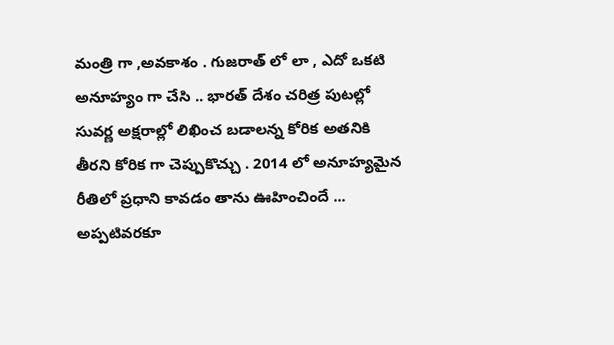మంత్రి గా ,అవకాశం . గుజరాత్ లో లా , ఎదో ఒకటి అనూహ్యం గా చేసి .. భారత్ దేశం చరిత్ర పుటల్లో సువర్ణ అక్షరాల్లో లిఖించ బడాలన్న కోరిక అతనికి  తీరని కోరిక గా చెప్పుకొచ్చు . 2014 లో అనూహ్యమైన రీతిలో ప్రధాని కావడం తాను ఊహించిందే ... అప్పటివరకూ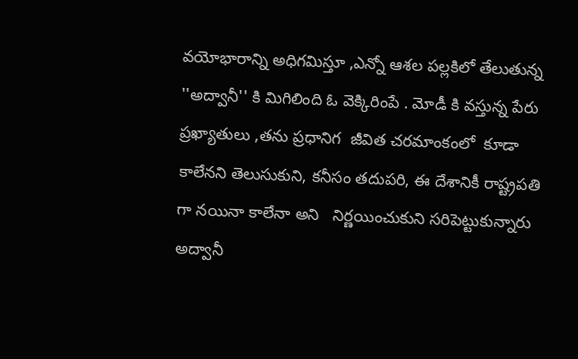వయోభారాన్ని అధిగమిస్తూ ,ఎన్నో ఆశల పల్లకిలో తేలుతున్న ''అద్వానీ'' కి మిగిలింది ఓ వెక్కిరింపే . మోడీ కి వస్తున్న పేరు ప్రఖ్యాతులు ,తను ప్రధానిగ  జీవిత చరమాంకంలో  కూడా కాలేనని తెలుసుకుని, కనీసం తదుపరి, ఈ దేశానికీ రాష్ట్రపతి గా నయినా కాలేనా అని   నిర్ణయించుకుని సరిపెట్టుకున్నారు అద్వానీ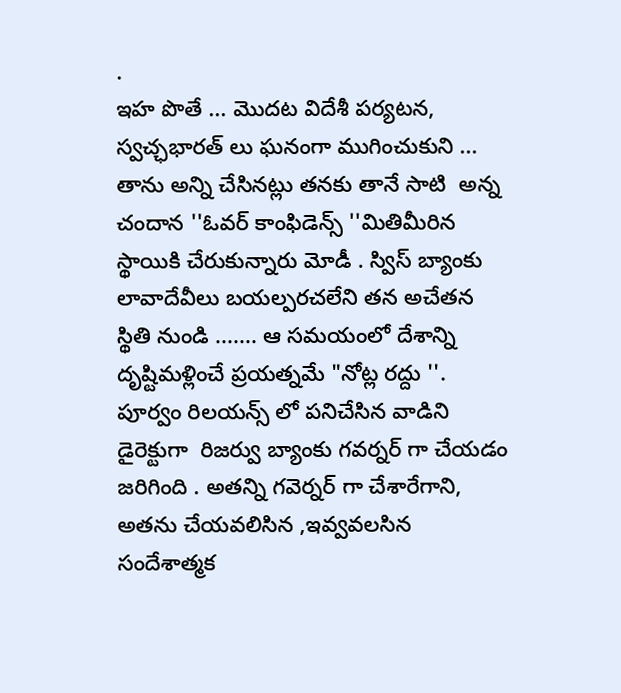.                                                               ఇహ పొతే ... మొదట విదేశీ పర్యటన, స్వచ్ఛభారత్ లు ఘనంగా ముగించుకుని ... తాను అన్ని చేసినట్లు తనకు తానే సాటి  అన్న చందాన ''ఓవర్ కాంఫిడెన్స్ ''మితిమీరిన స్థాయికి చేరుకున్నారు మోడీ . స్విస్ బ్యాంకు లావాదేవీలు బయల్పరచలేని తన అచేతన స్థితి నుండి ....... ఆ సమయంలో దేశాన్ని దృష్టిమళ్లించే ప్రయత్నమే "నోట్ల రద్దు ''. పూర్వం రిలయన్స్ లో పనిచేసిన వాడిని డైరెక్టుగా  రిజర్వు బ్యాంకు గవర్నర్ గా చేయడం జరిగింది . అతన్ని గవెర్నర్ గా చేశారేగాని, అతను చేయవలిసిన ,ఇవ్వవలసిన సందేశాత్మక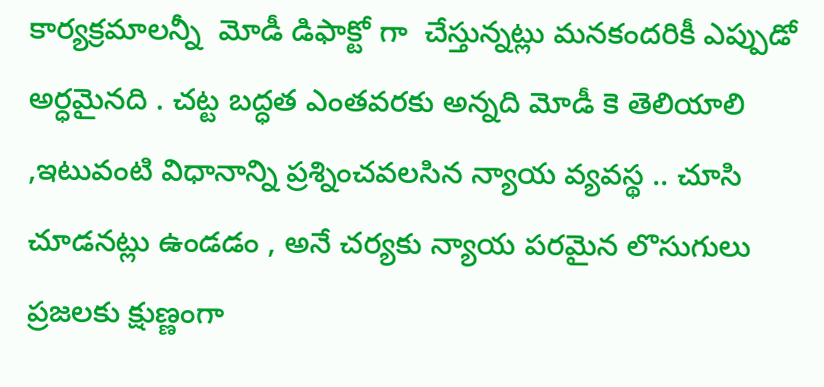కార్యక్రమాలన్నీ  మోడీ డిఫాక్టో గా  చేస్తున్నట్లు మనకందరికీ ఎప్పుడో అర్ధమైనది . చట్ట బద్ధత ఎంతవరకు అన్నది మోడీ కె తెలియాలి ,ఇటువంటి విధానాన్ని ప్రశ్నించవలసిన న్యాయ వ్యవస్థ .. చూసి చూడనట్లు ఉండడం , అనే చర్యకు న్యాయ పరమైన లొసుగులు ప్రజలకు క్షుణ్ణంగా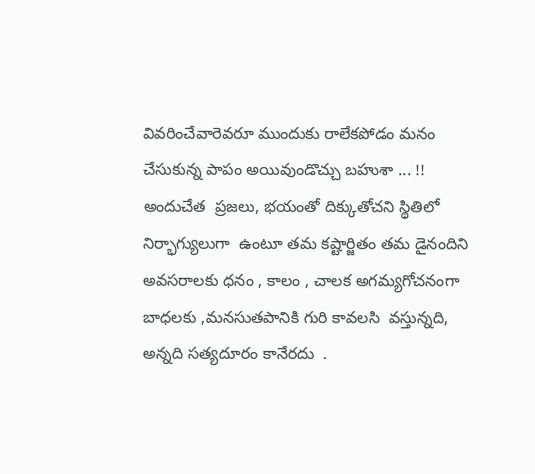వివరించేవారెవరూ ముందుకు రాలేకపోడం మనం చేసుకున్న పాపం అయివుండొచ్చు బహుశా ... !! అందుచేత  ప్రజలు, భయంతో దిక్కుతోచని స్థితిలో నిర్భాగ్యులుగా  ఉంటూ తమ కష్టార్జితం తమ డైనందిని అవసరాలకు ధనం , కాలం , చాలక అగమ్యగోచనంగా బాధలకు ,మనసుతపానికి గురి కావలసి  వస్తున్నది, అన్నది సత్యదూరం కానేరదు  .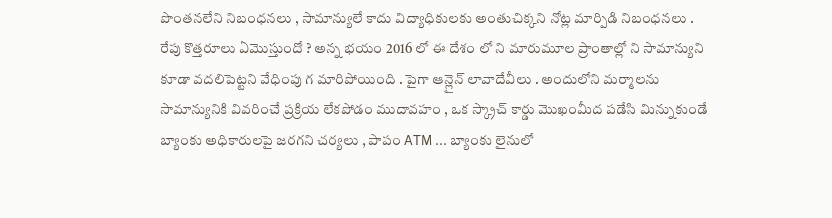పొంతనలేని నిబంధనలు , సామాన్యులే కాదు విద్యాధికులకు అంతుచిక్కని నోట్ల మార్పిడి నిబంధనలు . రేపు కొత్తరూలు ఏమొస్తుందో ? అన్న భయం 2016 లో ఈ దేశం లో ని మారుమూల ప్రాంతాల్లో ని సామాన్యుని కూడా వదలిపెట్టని వేధింపు గ మారిపోయింది . పైగా ఆన్లైన్ లావాదేవీలు . అందులోని మర్మాలను సామాన్యునికి వివరించే ప్రక్రియ లేకపోడం ముదావహం , ఒక స్క్రాచ్ కార్డు మొఖంమీద పడేసి మిన్నుకుండే బ్యాంకు అధికారులపై జరగని చర్యలు , పాపం ATM ... బ్యాంకు లైనులో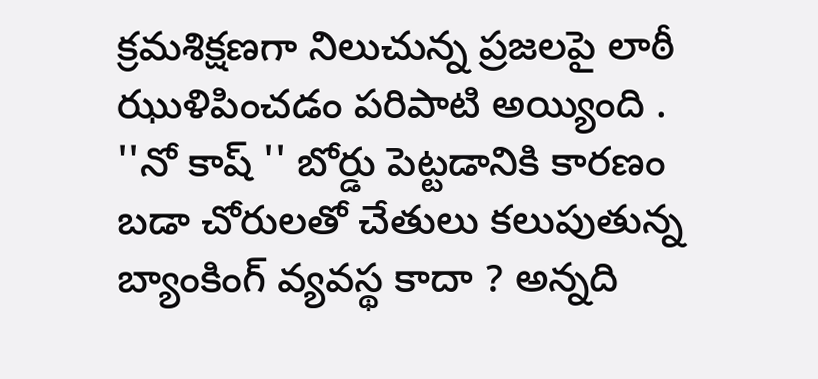క్రమశిక్షణగా నిలుచున్న ప్రజలపై లాఠీ ఝుళిపించడం పరిపాటి అయ్యింది . ''నో కాష్ '' బోర్డు పెట్టడానికి కారణం బడా చోరులతో చేతులు కలుపుతున్న బ్యాంకింగ్ వ్యవస్థ కాదా ? అన్నది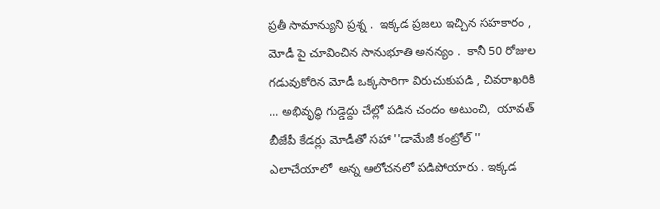ప్రతీ సామాన్యుని ప్రశ్న .  ఇక్కడ ప్రజలు ఇచ్చిన సహకారం , మోడీ పై చూవించిన సానుభూతి అనన్యం .  కానీ 50 రోజుల గడువుకోరిన మోడీ ఒక్కసారిగా విరుచుకుపడి , చివరాఖరికి ... అభివృద్ధి గుడ్డెద్దు చేల్లో పడిన చందం అటుంచి,  యావత్ బీజేపీ కేడర్లు మోడీతో సహా ''డామేజీ కంట్రోల్ '' ఎలాచేయాలో  అన్న ఆలోచనలో పడిపోయారు . ఇక్కడ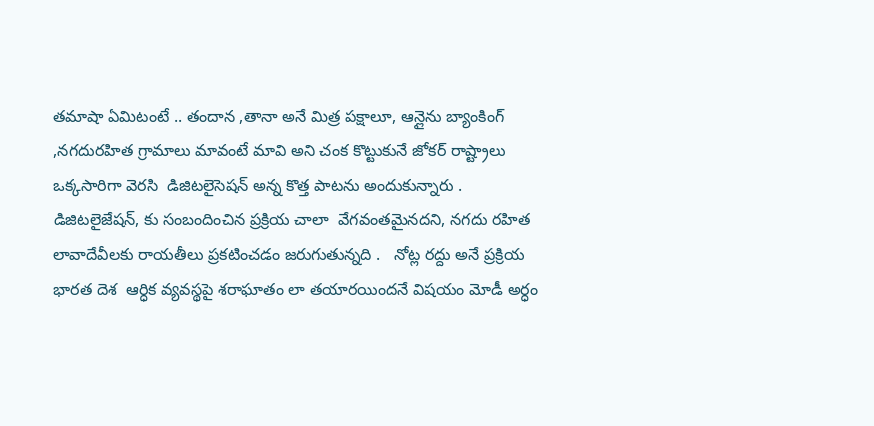తమాషా ఏమిటంటే .. తందాన ,తానా అనే మిత్ర పక్షాలూ, ఆన్లైను బ్యాంకింగ్ ,నగదురహిత గ్రామాలు మావంటే మావి అని చంక కొట్టుకునే జోకర్ రాష్ట్రాలు ఒక్కసారిగా వెరసి  డిజిటలైసెషన్ అన్న కొత్త పాటను అందుకున్నారు .  డిజిటలైజేషన్, కు సంబందించిన ప్రక్రియ చాలా  వేగవంతమైనదని, నగదు రహిత లావాదేవీలకు రాయతీలు ప్రకటించడం జరుగుతున్నది .   నోట్ల రద్దు అనే ప్రక్రియ భారత దెశ  ఆర్ధిక వ్యవస్థపై శరాఘాతం లా తయారయిందనే విషయం మోడీ అర్ధం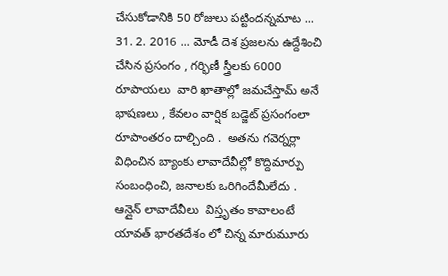చేసుకోడానికి 50 రోజులు పట్టిందన్నమాట ... 31. 2. 2016 ... మోడీ దెశ ప్రజలను ఉద్దేశించి చేసిన ప్రసంగం , గర్భిణీ స్త్రీలకు 6000 రూపాయలు  వారి ఖాతాల్లో జమచేస్తామ్ అనే  భాషణలు , కేవలం వార్షిక బడ్జెట్ ప్రసంగంలా రూపాంతరం దాల్చింది .  అతను గవెర్నర్లా విధించిన బ్యాంకు లావాదేవీల్లో కొద్దిమార్పు సంబంధించి, జనాలకు ఒరిగిందేమీలేదు . ఆన్లైన్ లావాదేవీలు  విస్తృతం కావాలంటే యావత్ భారతదేశం లో చిన్న మారుమూరు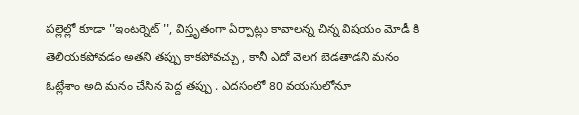పల్లెల్లో కూడా ''ఇంటర్నెట్ '', విస్తృతంగా ఏర్పాట్లు కావాలన్న చిన్న విషయం మోడీ కి తెలియకపోవడం అతని తప్పు కాకపోవచ్చు , కానీ ఎదో వెలగ బెడతాడని మనం ఓట్లేశాం అది మనం చేసిన పెద్ద తప్పు . ఎదసంలో 80 వయసులోనూ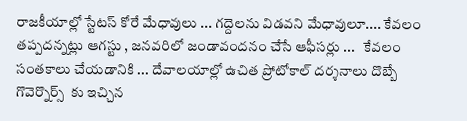రాజకీయాల్లో స్టేటస్ కోరే మేధావులు ... గద్దెలను విడవని మేధావులూ.... కేవలం  తప్పదన్నట్లు ఆగస్టు , జనవరిలో జండావందనం చేసే ఆఫీసర్లు ...   కేవలం సంతకాలు చేయడానికి ... దేవాలయాల్లో ఉచిత ప్రోటోకాల్ దర్శనాలు దొబ్బే గొవెర్నొర్స్  కు ఇచ్చిన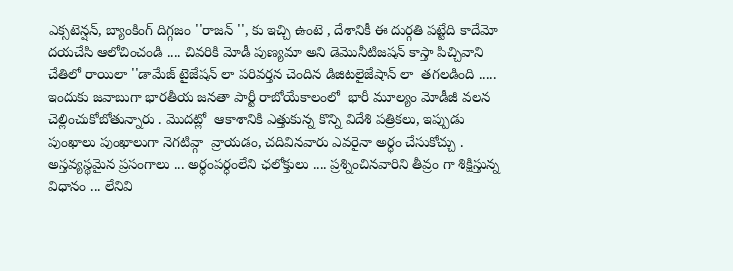ఎక్సటెన్షన్, బ్యాంకింగ్ దిగ్గజం ''రాజన్ '', కు ఇచ్చి ఉంటె , దేశానికీ ఈ దుర్గతి పట్టేది కాదేమో దయచేసి ఆలోచించండి .... చివరికి మోడీ పుణ్యమా అని డెమొనీటిజషన్ కాస్తా పిచ్చివాని చేతిలో రాయిలా ''డామేజ్ టైజేషన్ లా పరివర్తన చెందిన డిజిటలైజేషాన్ లా  తగలడింది ..... ఇందుకు జవాబుగా భారతీయ జనతా పార్టీ రాబోయేకాలంలో  భారీ మూల్యం మోడీజీ వలన  చెల్లించుకోబోతున్నారు . మొదట్లో  ఆకాశానికి ఎత్తుకున్న కొన్ని విదేశి పత్రికలు, ఇప్పుడు పుంఖాలు పుంఖాలుగా నెగటివ్గా  వ్రాయడం, చదివినవారు ఎవరైనా అర్ధం చేసుకోచ్చు .                                                                                                                                అస్తవ్యస్థమైన ప్రసంగాలు ... అర్ధంపర్ధంలేని ఛలోక్తులు .... ప్రశ్నించినవారిని తీవ్రం గా శిక్షిస్తున్న విధానం ... లేనివి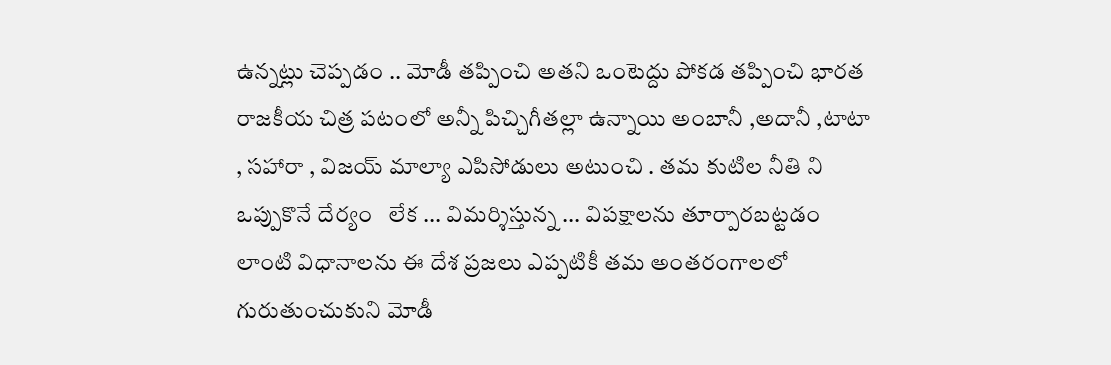ఉన్నట్లు చెప్పడం .. మోడీ తప్పించి అతని ఒంటెద్దు పోకడ తప్పించి భారత రాజకీయ చిత్ర పటంలో అన్నీ పిచ్చిగీతల్లా ఉన్నాయి అంబానీ ,అదానీ ,టాటా , సహారా , విజయ్ మాల్యా ఎపిసోడులు అటుంచి . తమ కుటిల నీతి ని ఒప్పుకొనే దేర్యం   లేక ... విమర్శిస్తున్న ... విపక్షాలను తూర్పారబట్టడం లాంటి విధానాలను ఈ దేశ ప్రజలు ఎప్పటికీ తమ అంతరంగాలలో గురుతుంచుకుని మోడీ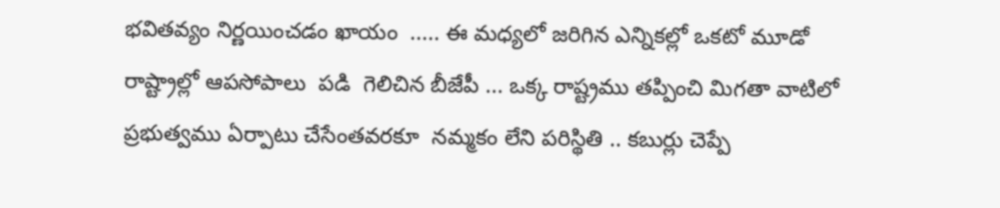భవితవ్యం నిర్ణయించడం ఖాయం  ..... ఈ మధ్యలో జరిగిన ఎన్నికల్లో ఒకటో మూడో  రాష్ట్రాల్లో ఆపసోపాలు  పడి  గెలిచిన బీజేపీ ... ఒక్క రాష్ట్రము తప్పించి మిగతా వాటిలో ప్రభుత్వము ఏర్పాటు చేసేంతవరకూ  నమ్మకం లేని పరిస్థితి .. కబుర్లు చెప్పే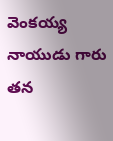వెంకయ్య నాయుడు గారు తన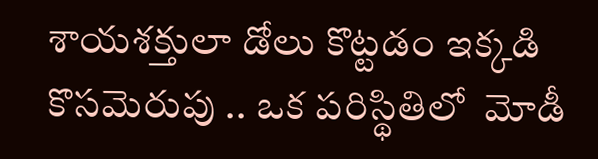శాయశక్తులా డోలు కొట్టడం ఇక్కడి కొసమెరుపు .. ఒక పరిస్థితిలో  మోడీ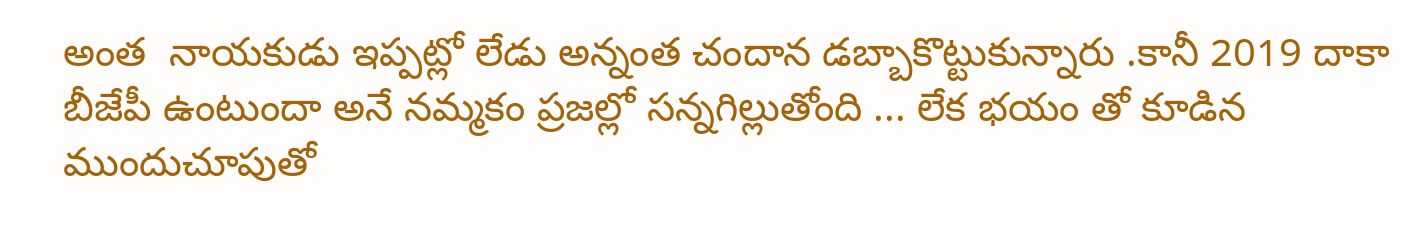అంత  నాయకుడు ఇప్పట్లో లేడు అన్నంత చందాన డబ్బాకొట్టుకున్నారు .కానీ 2019 దాకా బీజేపీ ఉంటుందా అనే నమ్మకం ప్రజల్లో సన్నగిల్లుతోంది ... లేక భయం తో కూడిన ముందుచూపుతో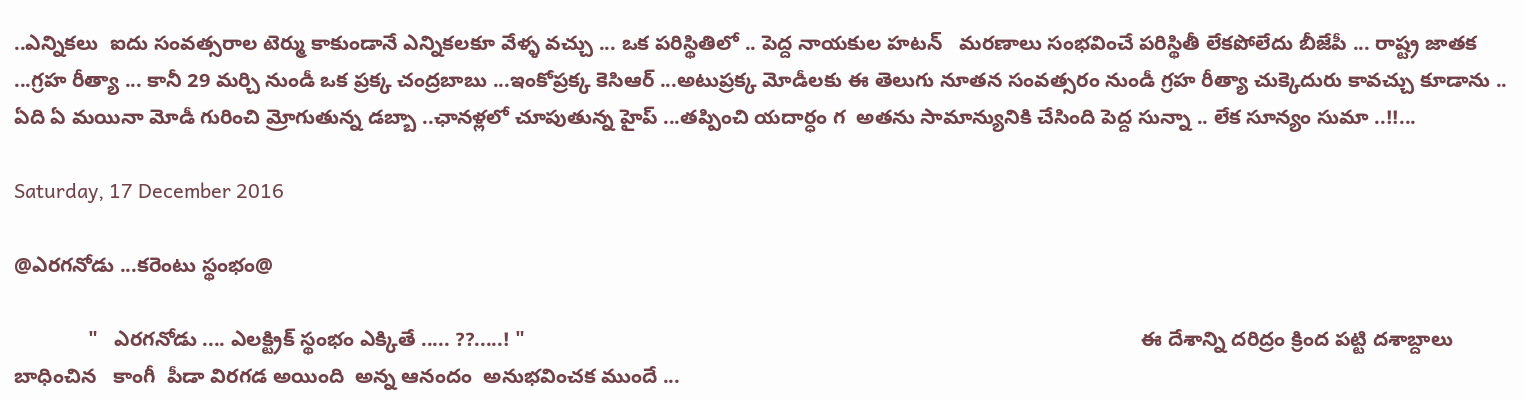..ఎన్నికలు  ఐదు సంవత్సరాల టెర్ము కాకుండానే ఎన్నికలకూ వేళ్ళ వచ్చు ... ఒక పరిస్థితిలో .. పెద్ద నాయకుల హటన్   మరణాలు సంభవించే పరిస్థితీ లేకపోలేదు బీజేపీ ... రాష్ట్ర జాతక ...గ్రహ రీత్యా ... కానీ 29 మర్చి నుండీ ఒక ప్రక్క చంద్రబాబు ...ఇంకోప్రక్క కెసిఆర్ ...అటుప్రక్క మోడీలకు ఈ తెలుగు నూతన సంవత్సరం నుండీ గ్రహ రీత్యా చుక్కెదురు కావచ్చు కూడాను .. ఏది ఏ మయినా మోడీ గురించి మ్రోగుతున్న డబ్బా ..ఛానళ్లలో చూపుతున్న హైప్ ...తప్పించి యదార్ధం గ  అతను సామాన్యునికి చేసింది పెద్ద సున్నా .. లేక సూన్యం సుమా ..!!...

Saturday, 17 December 2016

@ఎరగనోడు ...కరెంటు స్థంభం@

             "   ఎరగనోడు .... ఎలక్ట్రిక్ స్థంభం ఎక్కితే ..... ??.....! "                                                                                                             ఈ దేశాన్ని దరిద్రం క్రింద పట్టి దశాబ్దాలు బాధించిన   కాంగీ  పీడా విరగడ అయింది  అన్న ఆనందం  అనుభవించక ముందే ...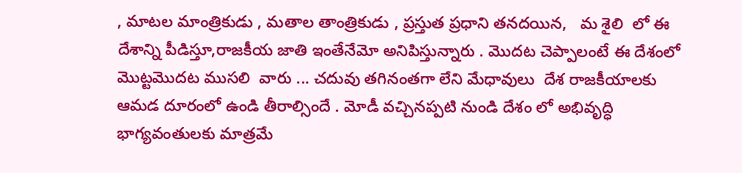, మాటల మాంత్రికుడు , మతాల తాంత్రికుడు , ప్రస్తుత ప్రధాని తనదయిన,   మ శైలి  లో ఈ దేశాన్ని పీడిస్తూ,రాజకీయ జాతి ఇంతేనేమో అనిపిస్తున్నారు . మొదట చెప్పాలంటే ఈ దేశంలో మొట్టమొదట ముసలి  వారు ... చదువు తగినంతగా లేని మేధావులు  దేశ రాజకీయాలకు ఆమడ దూరంలో ఉండి తీరాల్సిందే . మోడీ వచ్చినప్పటి నుండి దేశం లో అభివృద్ధి  భాగ్యవంతులకు మాత్రమే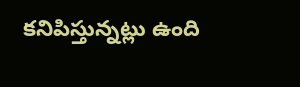కనిపిస్తున్నట్లు ఉంది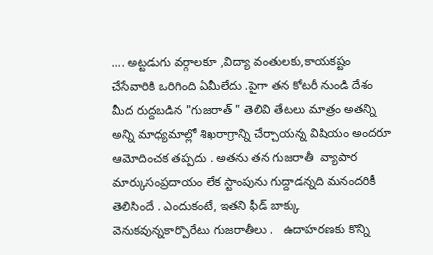.... అట్టడుగు వర్గాలకూ ,విద్యా వంతులకు,కాయకష్టం చేసేవారికి ఒరిగింది ఏమీలేదు .పైగా తన కోటరీ నుండి దేశం మీద రుద్దబడిన "గుజరాత్ " తెలివి తేటలు మాత్రం అతన్ని అన్ని మాధ్యమాల్లో శిఖరాగ్రాన్ని చేర్చాయన్న విషియం అందరూ ఆమోదించక తప్పదు . అతను తన గుజరాతీ  వ్యాపార మార్కుసంప్రదాయం లేక స్టాంపును గుద్దాడన్నది మనందరికీ తెలిసిందే . ఎందుకంటే, ఇతని ఫీడ్ బాక్కు వెనుకవున్నకార్పొరేటు గుజరాతీలు .   ఉదాహరణకు కొన్ని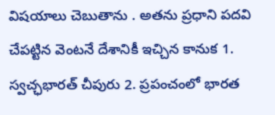విషయాలు చెబుతాను . అతను ప్రధాని పదవి చేపట్టిన వెంటనే దేశానికీ ఇచ్చిన కానుక 1. స్వచ్ఛభారత్ చీపురు 2. ప్రపంచంలో భారత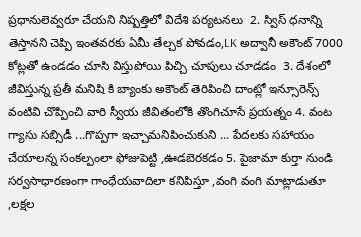ప్రధానులెవ్వరూ చేయని నిష్పత్తిలో విదేశి పర్యటనలు  2. స్విస్ ధనాన్ని తెస్తానని చెప్పి ఇంతవరకు ఏమీ తేల్చక పోవడం,LK అద్వానీ అకౌంట్ 7000 కోట్లతో ఉండడం చూసి విస్తుపోయి పిచ్చి చూపులు చూడడం  3. దేశంలో జీవిస్తున్న ప్రతీ మనిషి కి బ్యాంకు అకౌంట్ తెరిపించి దాంట్లో ఇన్సూరెన్స్ వంటివి చొప్పించి వారి స్వీయ జీవితంలోకి తొంగిచూసే ప్రయత్నం 4. వంట గ్యాసు సబ్సిడీ ...గొప్పగా ఇచ్చామనిపించుకుని ... పేదలకు సహాయం చేయాలన్న సంకల్పంలా ఫోజుపెట్టి ,ఊడబెరకడం 5. పైజామా కుర్తా నుండి సర్వసాధారణంగా గాంధేయవాదిలా కనిపిస్తూ ,వంగి వంగి మాట్లాడుతూ ,లక్షల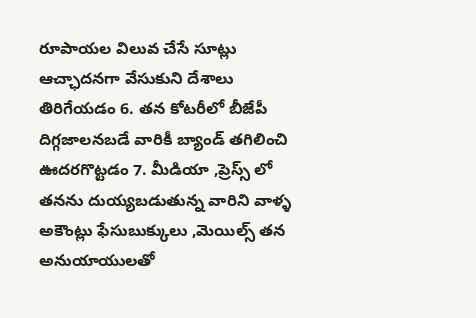రూపాయల విలువ చేసే సూట్లు ఆచ్ఛాదనగా వేసుకుని దేశాలు తిరిగేయడం 6. తన కోటరీలో బీజేపీ దిగ్గజాలనబడే వారికీ బ్యాండ్ తగిలించి ఊదరగొట్టడం 7. మీడియా ,ప్రెస్స్ లో తనను దుయ్యబడుతున్న వారిని వాళ్ళ అకౌంట్లు ఫేసుబుక్కులు ,మెయిల్స్ తన అనుయాయులతో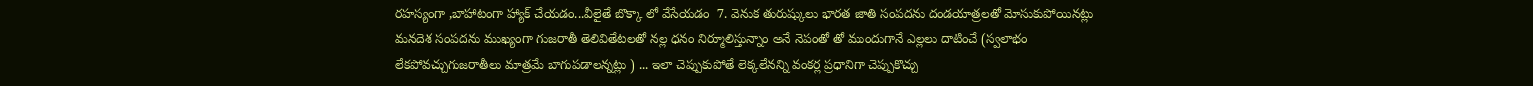రహస్యంగా ,బాహాటంగా హ్యాక్ చేయడం...వీలైతే బొక్కా లో వేసేయడం  7. వెనుక తురుష్కులు భారత జాతి సంపదను దండయాత్రలతో మోసుకుపోయినట్లు  మనదెశ సంపదను ముఖ్యంగా గుజరాతీ తెలివితేటలతో నల్ల ధనం నిర్మూలిస్తున్నాం అనే నెపంతో తో ముందుగానే ఎల్లలు దాటించే (స్వలాభం లేకపోవచ్చుగుజరాతీలు మాత్రమే బాగుపడాలన్నట్లు ) ... ఇలా చెప్పుకుపోతే లెక్కలేనన్ని వంకర్ల ప్రధానిగా చెప్పుకొచ్చు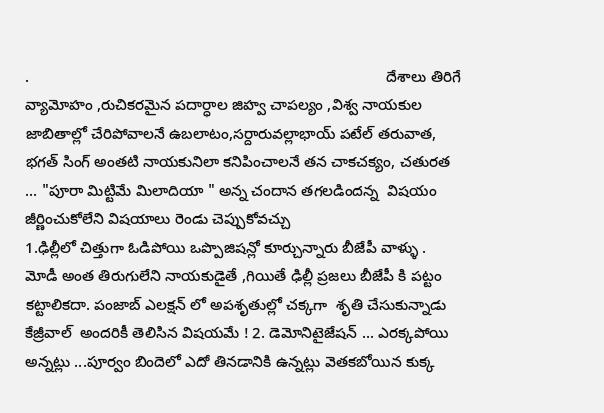.                                                                                    దేశాలు తిరిగే వ్యామోహం ,రుచికరమైన పదార్ధాల జిహ్వ చాపల్యం ,విశ్వ నాయకుల జాబితాల్లో చేరిపోవాలనే ఉబలాటం,సర్దారువల్లాభాయ్ పటేల్ తరువాత, భగత్ సింగ్ అంతటి నాయకునిలా కనిపించాలనే తన చాకచక్యం, చతురత ... "పూరా మిట్టిమే మిలాదియా " అన్న చందాన తగలడిందన్న  విషయం జీర్ణించుకోలేని విషయాలు రెండు చెప్పుకోవచ్చు                                                                                                                  1.ఢిల్లీలో చిత్తుగా ఓడిపోయి ఒప్పొజిషన్లో కూర్చున్నారు బీజేపీ వాళ్ళు . మోడీ అంత తిరుగులేని నాయకుడైతే ,గియితే ఢిల్లీ ప్రజలు బీజేపీ కి పట్టం కట్టాలికదా. పంజాబ్ ఎలక్షన్ లో అపశృతుల్లో చక్కగా  శృతి చేసుకున్నాడు కేజ్రీవాల్  అందరికీ తెలిసిన విషయమే ! 2. డెమోనిటైజేషన్ ... ఎరక్కపోయి అన్నట్లు ...పూర్వం బిందెలో ఎదో తినడానికి ఉన్నట్లు వెతకబోయిన కుక్క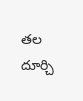తల దూర్చి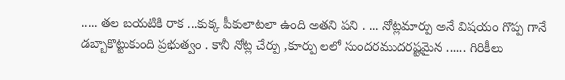..... తల బయటికి రాక ...కుక్క పీకులాటలా ఉంది అతని పని . ... నోట్లమార్పు అనే విషయం గొప్ప గానే డబ్బాకొట్టుకుంది ప్రభుత్వం . కానీ నోట్ల చేర్పు ,కూర్పు లలో సుందరముదరష్టమైన ...... గిరికీలు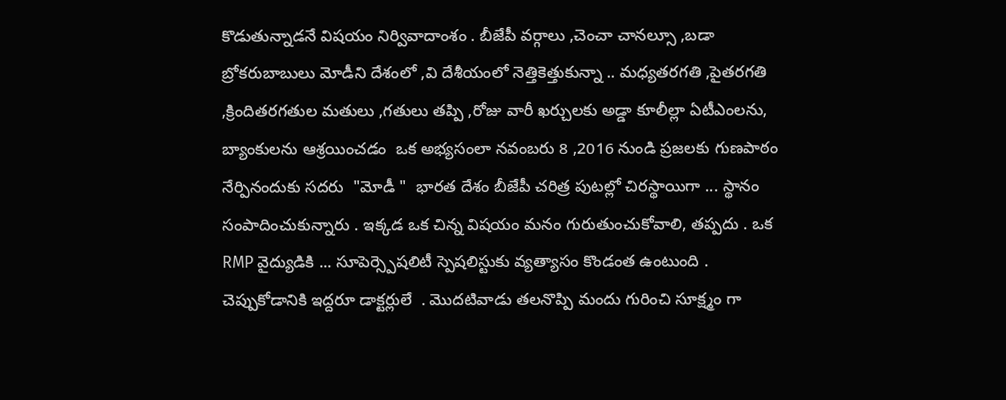కొడుతున్నాడనే విషయం నిర్వివాదాంశం . బీజేపీ వర్గాలు ,చెంచా చానల్సూ ,బడా బ్రోకరుబాబులు మోడీని దేశంలో ,వి దేశీయంలో నెత్తికెత్తుకున్నా .. మధ్యతరగతి ,పైతరగతి ,క్రిందితరగతుల మతులు ,గతులు తప్పి ,రోజు వారీ ఖర్చులకు అడ్డా కూలీల్లా ఏటీఎంలను, బ్యాంకులను ఆశ్రయించడం  ఒక అభ్యసంలా నవంబరు 8 ,2016 నుండి ప్రజలకు గుణపాఠం నేర్పినందుకు సదరు  "మోడీ "  భారత దేశం బీజేపీ చరిత్ర పుటల్లో చిరస్థాయిగా ... స్థానం సంపాదించుకున్నారు . ఇక్కడ ఒక చిన్న విషయం మనం గురుతుంచుకోవాలి, తప్పదు . ఒక RMP వైద్యుడికి ... సూపెర్స్పెషలిటీ స్పెషలిస్టుకు వ్యత్యాసం కొండంత ఉంటుంది . చెప్పుకోడానికి ఇద్దరూ డాక్టర్లులే  . మొదటివాడు తలనొప్పి మందు గురించి సూక్ష్మం గా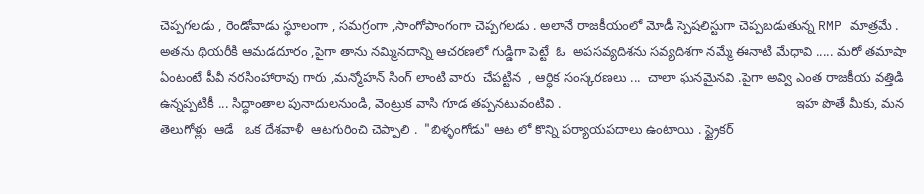చెప్పగలడు , రెండోవాడు స్థూలంగా , సమగ్రంగా ,సాంగోపాంగంగా చెప్పగలడు . అలానే రాజకీయంలో మోడీ స్పెషలిస్టుగా చెప్పబడుతున్న RMP మాత్రమే . అతను థియరీకి ఆమడదూరం ,పైగా తాను నమ్మినదాన్ని ఆచరణలో గుడ్డిగా పెట్టే  ఓ  అపసవ్యదిశను సవ్యదిశగా నమ్మే ఈనాటి మేధావి ..... మరో తమాషా ఏంటంటే పీవీ నరసింహారావు గారు ,మన్మోహన్ సింగ్ లాంటి వారు  చేపట్టిన  , ఆర్ధిక సంస్కరణలు ...  చాలా ఘనమైనవి .పైగా అవ్వి ఎంత రాజకీయ వత్తిడి ఉన్నప్పటికీ ... సిద్ధాంతాల పునాదులనుండి, వెంట్రుక వాసి గూడ తప్పనటువంటివి .                                                                ఇహ పొతే మీకు, మన తెలుగోళ్లు  ఆడే   ఒక దేశవాళీ  ఆటగురించి చెప్పాలి .  "బిళ్ళంగోడు" ఆట లో కొన్ని పర్యాయపదాలు ఉంటాయి . స్ట్రైకర్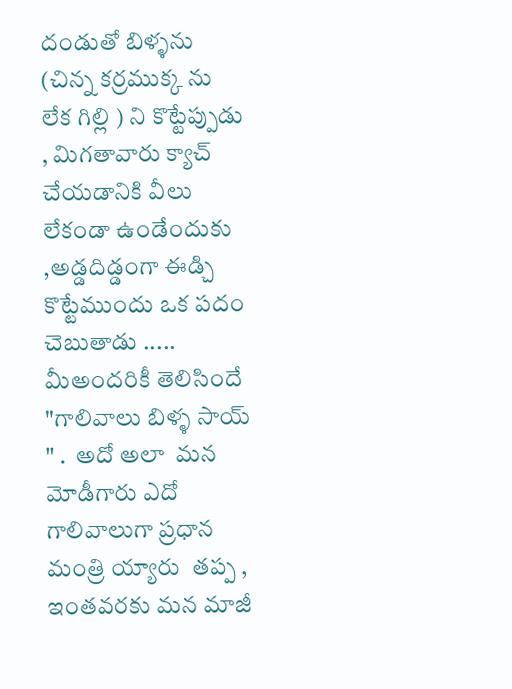దండుతో బిళ్ళను (చిన్న కర్రముక్క ను   లేక గిల్లి ) ని కొట్టేప్పుడు , మిగతావారు క్యాచ్ చేయడానికి వీలు లేకండా ఉండేందుకు ,అడ్డదిడ్డంగా ఈడ్చి కొట్టేముందు ఒక పదం చెబుతాడు ..... మీఅందరికీ తెలిసిందే "గాలివాలు బిళ్ళ సాయ్ " .  అదో అలా  మన మోడీగారు ఎదో గాలివాలుగా ప్రధాన మంత్రి య్యారు  తప్ప , ఇంతవరకు మన మాజీ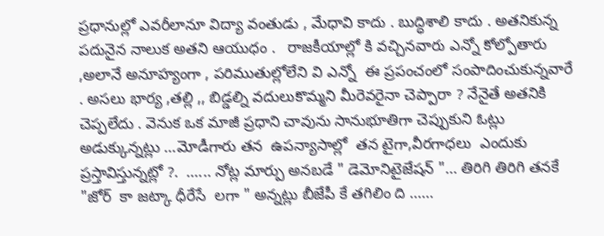ప్రధానుల్లో ఎవరీలానూ విద్యా వంతుడు , మేధావి కాదు . బుద్ధిశాలి కాదు . అతనికున్న  పదునైన నాలుక అతని ఆయుధం .   రాజకీయాల్లో కి వచ్చినవారు ఎన్నో కోల్పోతారు ,అలానే అనూహ్యంగా , పరిముతుల్లోలేని వి ఎన్నో  ఈ ప్రపంచంలో సంపాదించుకున్నవారే . అసలు భార్య ,తల్లి ,, బిడ్డల్ని వదులుకొమ్మని మీరెవరైనా చెప్పారా ? నేనైతే అతనికి చెప్పలేదు . వెనుక ఒక మాజీ ప్రధాని చావును సానుభూతిగా చెప్పుకుని ఓట్లు అడుక్కున్నట్లు ...మోడీగారు తన  ఉపన్యాసాల్లో  తన టైగా,వీరగాధలు  ఎందుకు ప్రస్తావిస్తున్నట్లో ?.  ...... నోట్ల మార్పు అనబడే " డెమోనిటైజేషన్ "... తిరిగి తిరిగి తనకే "జోర్  కా జట్కా ధీరేసే  లగా " అన్నట్లు బీజేపీ కే తగిలిం ది ......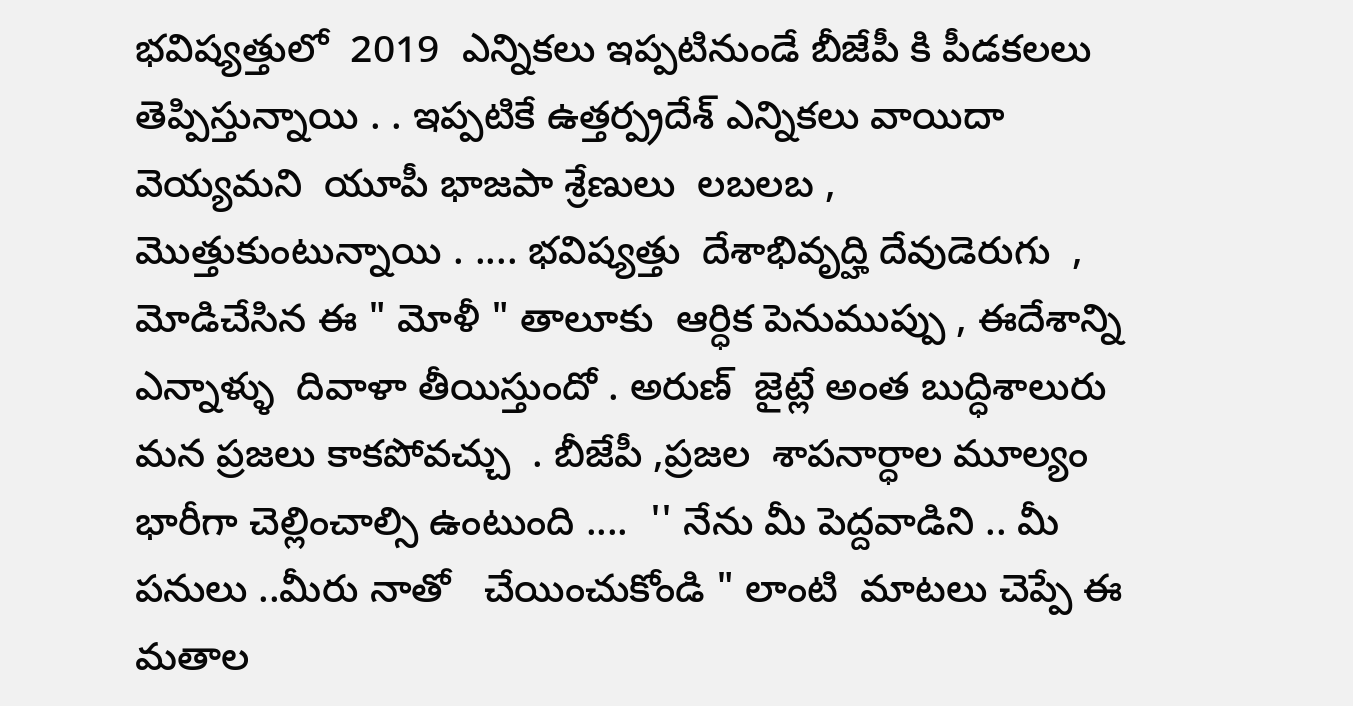భవిష్యత్తులో  2019  ఎన్నికలు ఇప్పటినుండే బీజేపీ కి పీడకలలు  తెప్పిస్తున్నాయి . . ఇప్పటికే ఉత్తర్ప్రదేశ్ ఎన్నికలు వాయిదా వెయ్యమని  యూపీ భాజపా శ్రేణులు  లబలబ , మొత్తుకుంటున్నాయి . .... భవిష్యత్తు  దేశాభివృద్హి దేవుడెరుగు  , మోడిచేసిన ఈ " మోళీ " తాలూకు  ఆర్ధిక పెనుముప్పు , ఈదేశాన్ని ఎన్నాళ్ళు  దివాళా తీయిస్తుందో . అరుణ్  జైట్లే అంత బుద్ధిశాలురు మన ప్రజలు కాకపోవచ్చు  . బీజేపీ ,ప్రజల  శాపనార్ధాల మూల్యం  భారీగా చెల్లించాల్సి ఉంటుంది ....  '' నేను మీ పెద్దవాడిని .. మీ పనులు ..మీరు నాతో   చేయించుకోండి " లాంటి  మాటలు చెప్పే ఈ మతాల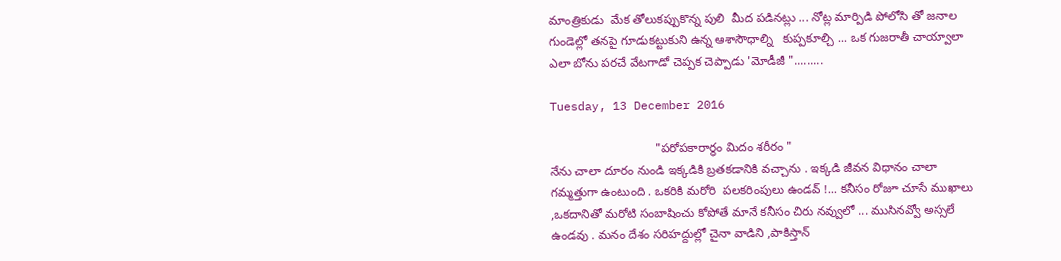మాంత్రికుడు  మేక తోలుకప్పుకొన్న పులి  మీద పడినట్లు ... నోట్ల మార్పిడి పోలోసి తో జనాల గుండెల్లో తనపై గూడుకట్టుకుని ఉన్న ఆశాసౌధాల్ని   కుప్పకూల్చి ... ఒక గుజరాతీ చాయ్వాలా ఎలా బోను పరచే వేటగాడో చెప్పక చెప్పాడు 'మోడీజీ ".........

Tuesday, 13 December 2016

                               "పరోపకారార్ధం మిదం శరీరం "                                                                                                                నేను చాలా దూరం నుండి ఇక్కడికి బ్రతకడానికి వచ్చాను . ఇక్కడి జీవన విధానం చాలా గమ్మత్తుగా ఉంటుంది . ఒకరికి మరోరి  పలకరింపులు ఉండవ్ !... కనీసం రోజూ చూసే ముఖాలు ,ఒకదానితో మరోటి సంబాషించు కోపోతే మానే కనీసం చిరు నవ్వులో ... ముసినవ్వో అస్సలే ఉండవు . మనం దేశం సరిహద్దుల్లో చైనా వాడిని ,పాకిస్తాన్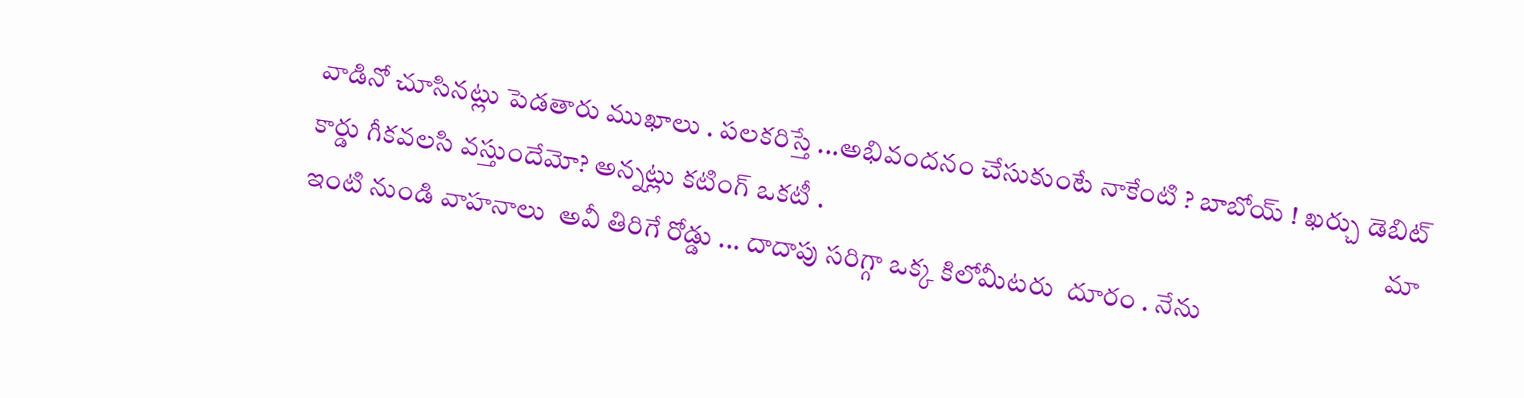వాడినో చూసినట్లు పెడతారు ముఖాలు . పలకరిస్తే ...అభివందనం చేసుకుంటే నాకేంటి ? బాబోయ్ ! ఖర్చు డెబిట్ కార్డు గీకవలసి వస్తుందేమో? అన్నట్లు కటింగ్ ఒకటీ .                                                                                                       మా ఇంటి నుండి వాహనాలు  అవీ తిరిగే రోడ్డు ... దాదాపు సరిగ్గా ఒక్క కిలోమీటరు  దూరం . నేను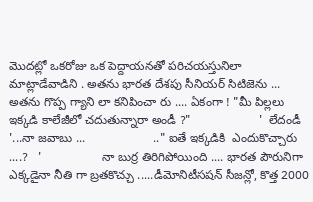మొదట్లో ఒకరోజు ఒక పెద్దాయనతో పరిచయస్తునిలా మాట్లాడేవాడిని . అతను భారత దేశపు సీనియర్ సిటిజెను ... అతను గొప్ప గ్యాని లా కనిపించా రు .... ఏకంగా ! "మీ పిల్లలు ఇక్కడి కాలేజీలో చదుతున్నారా అండీ ?"                    '  లేదండీ '...నా జవాబు ...                    .." ఐతే ఇక్కడికి  ఎందుకొచ్చారు ....?   '                  నా బుర్ర తిరిగిపోయింది .... భారత పౌరునిగా ఎక్కడైనా నీతి గా బ్రతకొచ్చు .....డీమోనిటీసషన్ సీజన్లో, కొత్త 2000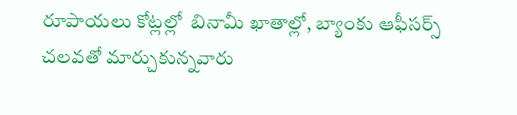రూపాయలు కోట్లల్లో  బినామీ ఖాతాల్లో, బ్యాంకు ఆఫీసర్స్ చలవతో మార్చుకున్నవారు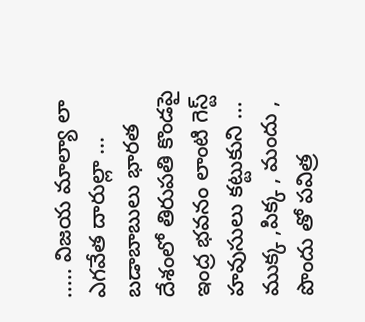..... విజయ మాల్యా లా ఎగవేత దారుల్లా ... బడాబాబులు భారత దేశంలో తిరుపతి కొండపై ఇంద్ర భవనం లాంటి గెస్ట్ హవుసులు కట్టుకుని ... ముక్క ,పిక్క , మందు , పొందు తో పవిత్ర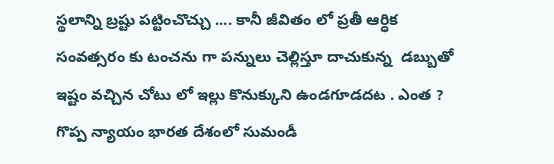స్థలాన్ని బ్రష్టు పట్టించొచ్చు .... కానీ జీవితం లో ప్రతీ ఆర్ధిక సంవత్సరం కు టంచను గా పన్నులు చెల్లిస్తూ దాచుకున్న  డబ్బుతో ఇష్టం వచ్చిన చోటు లో ఇల్లు కొనుక్కుని ఉండగూడదట . ఎంత ? గొప్ప న్యాయం భారత దేశంలో సుమండీ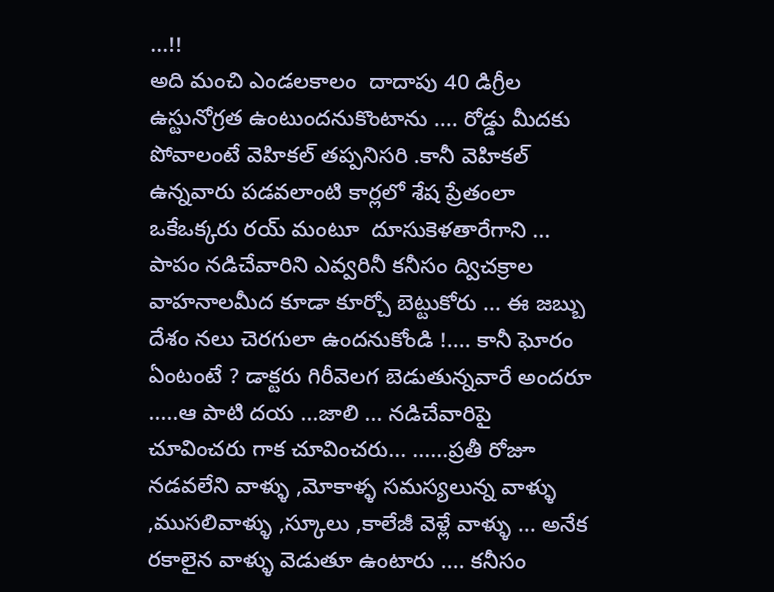...!!                                                                             అది మంచి ఎండలకాలం  దాదాపు 40 డిగ్రీల ఉస్టునోగ్రత ఉంటుందనుకొంటాను .... రోడ్డు మీదకు పోవాలంటే వెహికల్ తప్పనిసరి .కానీ వెహికల్ ఉన్నవారు పడవలాంటి కార్లలో శేష ప్రేతంలా ఒకేఒక్కరు రయ్ మంటూ  దూసుకెళతారేగాని ... పాపం నడిచేవారిని ఎవ్వరినీ కనీసం ద్విచక్రాల వాహనాలమీద కూడా కూర్చో బెట్టుకోరు ... ఈ జబ్బు దేశం నలు చెరగులా ఉందనుకోండి !.... కానీ ఘోరం ఏంటంటే ? డాక్టరు గిరీవెలగ బెడుతున్నవారే అందరూ .....ఆ పాటి దయ ...జాలి ... నడిచేవారిపై చూవించరు గాక చూవించరు... ......ప్రతీ రోజూ నడవలేని వాళ్ళు ,మోకాళ్ళ సమస్యలున్న వాళ్ళు ,ముసలివాళ్ళు ,స్కూలు ,కాలేజీ వెళ్లే వాళ్ళు ... అనేక రకాలైన వాళ్ళు వెడుతూ ఉంటారు .... కనీసం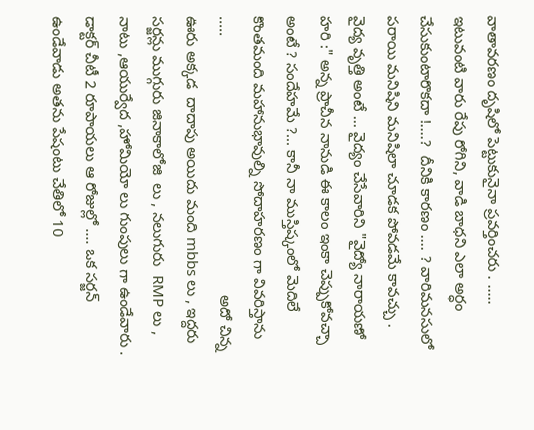వాతావరణం దృషిలో పెట్టుకునైనా ప్రవర్తించరు . ..... ఇటువంటి వారు రేపు రోగిని, వాడి బాధని ఎలా అర్ధం చేసుకుంటారొకదా !....?  దీనికి కారణం .... ? వారిమనసులో పరాయి మనిషిని మనిషిలా చూడక పోవడమే కావచ్చు . వైద్య వృత్తి అంటే ... వైద్యం చేసేవారిని "వైద్యో నారాయణో హరి :" అన్న ప్రాచీన నానుడి ఈ కాలం ఇంకా చెప్పుకోవచ్చా అంటే ? సందేహమే ?... కానీ నా ముస్తిష్కంలో మెదిలే కొంతమంది మహానుభావుల్ని సోదాహరణం గా వివరిస్తాను   .....                                                             అదో చిన్న ఊరు అక్కడ  దాదాపు అయిదు మంది mbbs లు , ఇద్దరు సర్జన్లు ముగ్గురు జినాకాలోజి  లు , నలుగురు  RMP లు , నాటు ,ఆయుర్వేద ,హోమియో లు గుంపులు గా ఉండేవారు . డాక్టర్ చీటీ 2 రూపాయలు ఆ రోజుల్లో .... ఒక సర్జన్ ఉండేవాడు అతను పేషంటు చేతిలో 10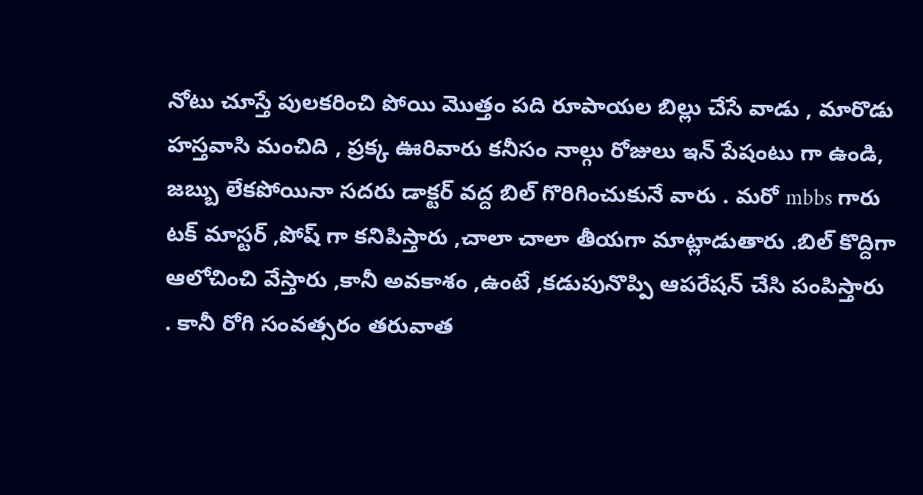నోటు చూస్తే పులకరించి పోయి మొత్తం పది రూపాయల బిల్లు చేసే వాడు , మారొడు హస్తవాసి మంచిది , ప్రక్క ఊరివారు కనీసం నాల్గు రోజులు ఇన్ పేషంటు గా ఉండి, జబ్బు లేకపోయినా సదరు డాక్టర్ వద్ద బిల్ గొరిగించుకునే వారు . మరో mbbs గారు టక్ మాస్టర్ ,పోష్ గా కనిపిస్తారు ,చాలా చాలా తీయగా మాట్లాడుతారు .బిల్ కొద్దిగా ఆలోచించి వేస్తారు ,కానీ అవకాశం ,ఉంటే ,కడుపునొప్పి ఆపరేషన్ చేసి పంపిస్తారు . కానీ రోగి సంవత్సరం తరువాత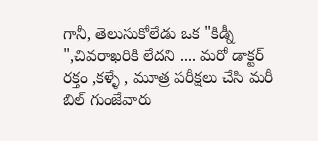గానీ, తెలుసుకోలేడు ఒక "కిడ్నీ ",చివరాఖరికి లేదని .... మరో డాక్టర్ రక్తం ,కళ్ళే , మూత్ర పరీక్షలు చేసి మరీ బిల్ గుంజేవారు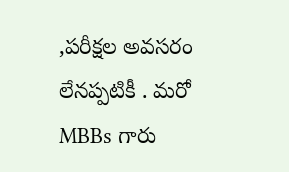,పరీక్షల అవసరం లేనప్పటికీ . మరో MBBs గారు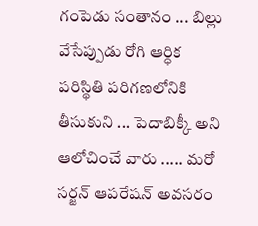గంపెడు సంతానం ... బిల్లు వేసేప్పుడు రోగి ఆర్ధిక పరిస్థితి పరిగణలోనికి తీసుకుని ... పెదాబిక్కీ అని ఆలోచించే వారు ..... మరో సర్జన్ ఆపరేషన్ అవసరం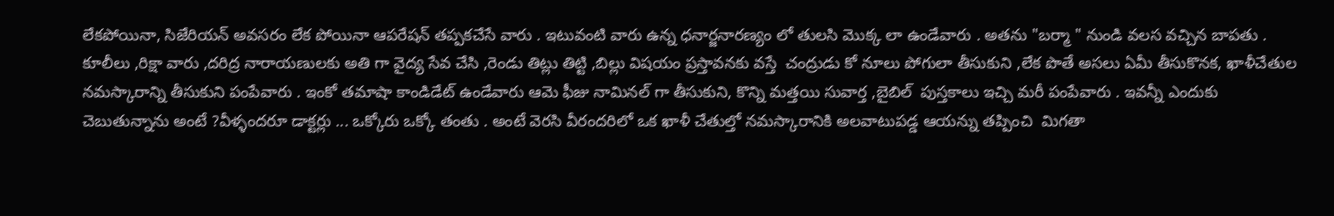లేకపోయినా, సిజేరియన్ అవసరం లేక పోయినా ఆపరేషన్ తప్పకచేసే వారు . ఇటువంటి వారు ఉన్న ధనార్జనారణ్యం లో తులసి మొక్క లా ఉండేవారు . అతను "బర్మా " నుండి వలస వచ్చిన బాపతు . కూలీలు ,రిక్షా వారు ,దరిద్ర నారాయణులకు అతి గా వైద్య సేవ చేసి ,రెండు తిట్లు తిట్టి ,బిల్లు విషయం ప్రస్తావనకు వస్తే  చంద్రుడు కో నూలు పోగులా తీసుకుని ,లేక పొతే అసలు ఏమీ తీసుకొనక, ఖాళీచేతుల నమస్కారాన్ని తీసుకుని పంపేవారు . ఇంకో తమాషా కాండిడేట్ ఉండేవారు ఆమె ఫీజు నామినల్ గా తీసుకుని, కొన్ని మత్తయి సువార్త ,బైబిల్  పుస్తకాలు ఇచ్చి మరీ పంపేవారు . ఇవన్నీ ఎందుకు చెబుతున్నాను అంటే ?వీళ్ళందరూ డాక్టర్లు ... ఒక్కోరు ఒక్కో తంతు . అంటే వెరసి వీరందరిలో ఒక ఖాళీ చేతుల్తో నమస్కారానికి అలవాటుపడ్డ ఆయన్ను తప్పించి  మిగతా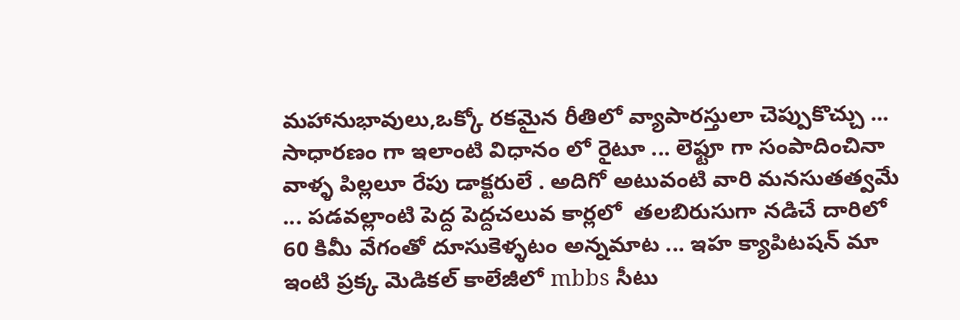మహానుభావులు,ఒక్కో రకమైన రీతిలో వ్యాపారస్తులా చెప్పుకొచ్చు ... సాధారణం గా ఇలాంటి విధానం లో రైటూ ... లెఫ్టూ గా సంపాదించినా వాళ్ళ పిల్లలూ రేపు డాక్టరులే . అదిగో అటువంటి వారి మనసుతత్వమే ... పడవల్లాంటి పెద్ద పెద్దచలువ కార్లలో  తలబిరుసుగా నడిచే దారిలో 60 కిమీ వేగంతో దూసుకెళ్ళటం అన్నమాట ... ఇహ క్యాపిటషన్ మా ఇంటి ప్రక్క మెడికల్ కాలేజీలో mbbs సీటు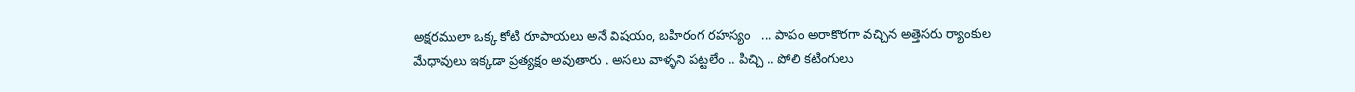అక్షరములా ఒక్క కోటి రూపాయలు అనే విషయం, బహిరంగ రహస్యం   ... పాపం అరాకొరగా వచ్చిన అత్తెసరు ర్యాంకుల మేధావులు ఇక్కడా ప్రత్యక్షం అవుతారు . అసలు వాళ్ళని పట్టలేం .. పిచ్చి .. పోలి కటింగులు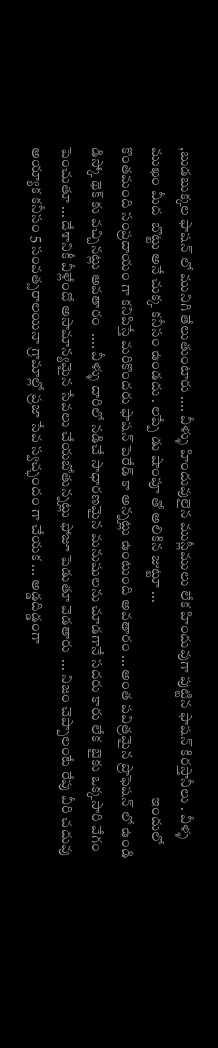,బుడబుక్కల ఫాషన్ లో మునిగి తేలుతుంటారు .... వీళ్ళు హిందువులైన ముస్లీములు లేక హిందువుగా పుట్టిన ఫాషన్ కిరస్తానీలు . వీళ్ళ ముఖం మీద  బొట్టు అనే చుక్క కనీసం ఉండదు . లప్పే డు షాంపూ తో అలికిన జుట్టూ ...                                                                    ఇందులో కొంతమంది సంప్రదాయం గా కనిపిస్తే మరికొందరు ఫాషన్ పెరేడ్ కా అన్నట్లు ఉంటుంది అవతారం ... అంత పవిత్రమైన ప్రొఫెషన్ లో ఉండి డిస్కో థెక్ కు వచ్చినట్లు అవతారం  .... వీళ్ళు దారిలో నడిచే సాధారణమైన మనుషులను చూడగానే సదరు కారు లేక  బైకు ఒక్కసారి వేగం పెంచుతూ ... దేశానికీ వీళ్లేందో అసామాన్యమైన సేవలు చేయబోతున్నట్లు ఫోజూ పెడుతూ వెడతారు  ... నిజం చెప్పాలంటే రేపు వీరి చదువు అయ్యాక కనీసం 5 సంవత్సరాలయినా గ్రామాల్లో ప్రజా సేవ స్వచ్ఛందం గా చేయక ... అడ్డదిడ్డంగా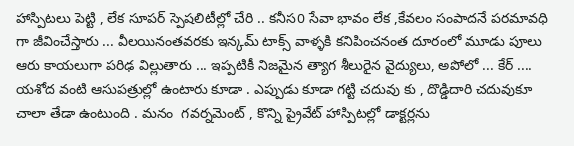హాస్పిటలు పెట్టి , లేక సూపర్ స్పెషలిటీల్లో చేరి .. కనీస0 సేవా భావం లేక ,కేవలం సంపాదనే పరమావధి గా జీవించేస్తారు ... వీలయినంతవరకు ఇన్కమ్ టాక్స్ వాళ్ళకి కనిపించనంత దూరంలో మూడు పూలు ఆరు కాయలుగా పరిఢ విల్లుతారు ... ఇప్పటికీ నిజమైన త్యాగ శీలురైన వైద్యులు, అపోలో ... కేర్ .... యశోద వంటి ఆసుపత్రుల్లో ఉంటారు కూడా . ఎప్పుడు కూడా గట్టి చదువు కు , దొడ్డిదారి చదువుకూ చాలా తేడా ఉంటుంది . మనం  గవర్నమెంట్ , కొన్ని ప్రైవేట్ హాస్పిటల్లో డాక్టర్లను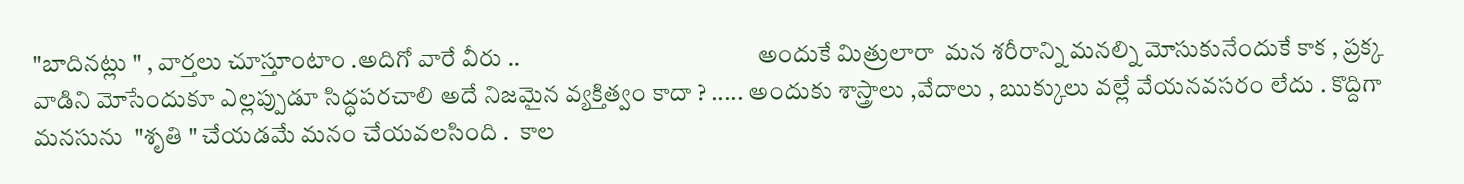"బాదినట్లు " , వార్తలు చూస్తూంటాం .అదిగో వారే వీరు ..                                                 అందుకే మిత్రులారా  మన శరీరాన్ని మనల్ని మోసుకునేందుకే కాక , ప్రక్క వాడిని మోసేందుకూ ఎల్లప్పుడూ సిద్ధపరచాలి అదే నిజమైన వ్యక్తిత్వం కాదా ? ..... అందుకు శాస్త్రాలు ,వేదాలు , ఋక్కులు వల్లే వేయనవసరం లేదు . కొద్దిగా మనసును  "శృతి " చేయడమే మనం చేయవలసింది .  కాల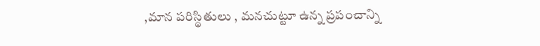,మాన పరిస్థితులు , మనచుట్టూ ఉన్న ప్రపంచాన్ని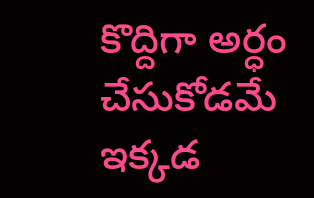కొద్దిగా అర్ధం చేసుకోడమే ఇక్కడ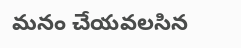మనం చేయవలసిన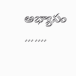అభ్యాసం .......